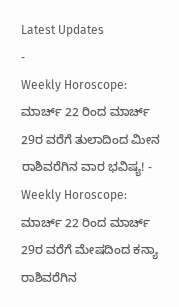Latest Updates
-
Weekly Horoscope: ಮಾರ್ಚ್ 22 ರಿಂದ ಮಾರ್ಚ್ 29ರ ವರೆಗೆ ತುಲಾದಿಂದ ಮೀನ ರಾಶಿವರೆಗಿನ ವಾರ ಭವಿಷ್ಯ! -
Weekly Horoscope: ಮಾರ್ಚ್ 22 ರಿಂದ ಮಾರ್ಚ್ 29ರ ವರೆಗೆ ಮೇಷದಿಂದ ಕನ್ಯಾ ರಾಶಿವರೆಗಿನ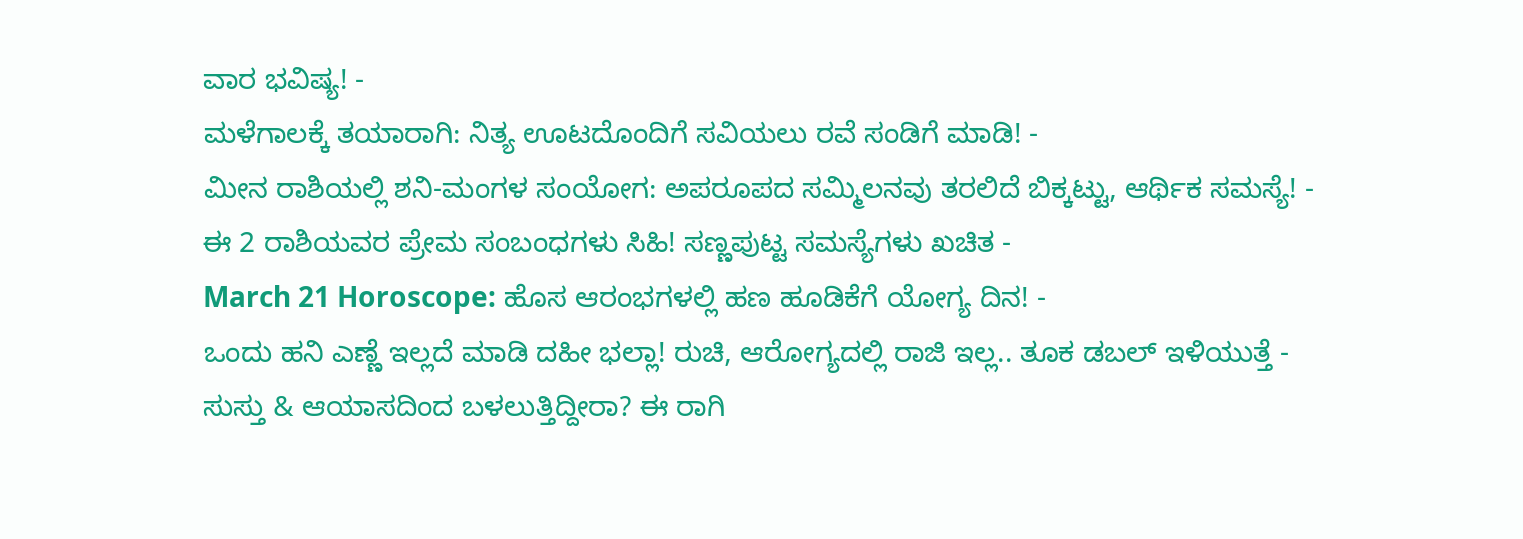ವಾರ ಭವಿಷ್ಯ! -
ಮಳೆಗಾಲಕ್ಕೆ ತಯಾರಾಗಿ: ನಿತ್ಯ ಊಟದೊಂದಿಗೆ ಸವಿಯಲು ರವೆ ಸಂಡಿಗೆ ಮಾಡಿ! -
ಮೀನ ರಾಶಿಯಲ್ಲಿ ಶನಿ-ಮಂಗಳ ಸಂಯೋಗ: ಅಪರೂಪದ ಸಮ್ಮಿಲನವು ತರಲಿದೆ ಬಿಕ್ಕಟ್ಟು, ಆರ್ಥಿಕ ಸಮಸ್ಯೆ! -
ಈ 2 ರಾಶಿಯವರ ಪ್ರೇಮ ಸಂಬಂಧಗಳು ಸಿಹಿ! ಸಣ್ಣಪುಟ್ಟ ಸಮಸ್ಯೆಗಳು ಖಚಿತ -
March 21 Horoscope: ಹೊಸ ಆರಂಭಗಳಲ್ಲಿ ಹಣ ಹೂಡಿಕೆಗೆ ಯೋಗ್ಯ ದಿನ! -
ಒಂದು ಹನಿ ಎಣ್ಣೆ ಇಲ್ಲದೆ ಮಾಡಿ ದಹೀ ಭಲ್ಲಾ! ರುಚಿ, ಆರೋಗ್ಯದಲ್ಲಿ ರಾಜಿ ಇಲ್ಲ.. ತೂಕ ಡಬಲ್ ಇಳಿಯುತ್ತೆ -
ಸುಸ್ತು & ಆಯಾಸದಿಂದ ಬಳಲುತ್ತಿದ್ದೀರಾ? ಈ ರಾಗಿ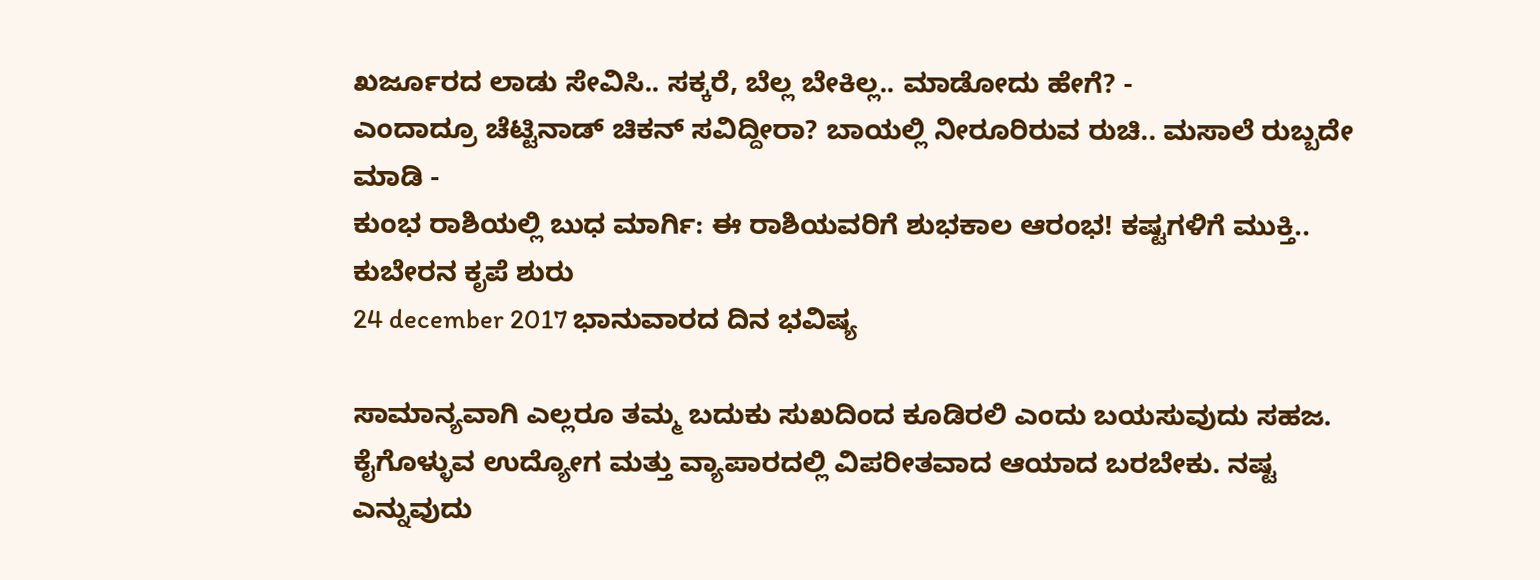ಖರ್ಜೂರದ ಲಾಡು ಸೇವಿಸಿ.. ಸಕ್ಕರೆ, ಬೆಲ್ಲ ಬೇಕಿಲ್ಲ.. ಮಾಡೋದು ಹೇಗೆ? -
ಎಂದಾದ್ರೂ ಚೆಟ್ಟಿನಾಡ್ ಚಿಕನ್ ಸವಿದ್ದೀರಾ? ಬಾಯಲ್ಲಿ ನೀರೂರಿರುವ ರುಚಿ.. ಮಸಾಲೆ ರುಬ್ಬದೇ ಮಾಡಿ -
ಕುಂಭ ರಾಶಿಯಲ್ಲಿ ಬುಧ ಮಾರ್ಗಿ: ಈ ರಾಶಿಯವರಿಗೆ ಶುಭಕಾಲ ಆರಂಭ! ಕಷ್ಟಗಳಿಗೆ ಮುಕ್ತಿ.. ಕುಬೇರನ ಕೃಪೆ ಶುರು
24 december 2017 ಭಾನುವಾರದ ದಿನ ಭವಿಷ್ಯ

ಸಾಮಾನ್ಯವಾಗಿ ಎಲ್ಲರೂ ತಮ್ಮ ಬದುಕು ಸುಖದಿಂದ ಕೂಡಿರಲಿ ಎಂದು ಬಯಸುವುದು ಸಹಜ. ಕೈಗೊಳ್ಳುವ ಉದ್ಯೋಗ ಮತ್ತು ವ್ಯಾಪಾರದಲ್ಲಿ ವಿಪರೀತವಾದ ಆಯಾದ ಬರಬೇಕು. ನಷ್ಟ ಎನ್ನುವುದು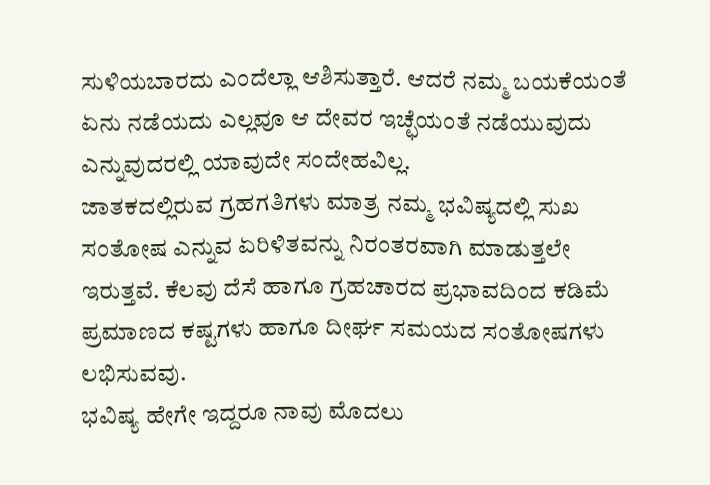ಸುಳಿಯಬಾರದು ಎಂದೆಲ್ಲಾ ಆಶಿಸುತ್ತಾರೆ. ಆದರೆ ನಮ್ಮ ಬಯಕೆಯಂತೆ ಏನು ನಡೆಯದು ಎಲ್ಲವೂ ಆ ದೇವರ ಇಚ್ಛೆಯಂತೆ ನಡೆಯುವುದು ಎನ್ನುವುದರಲ್ಲಿ ಯಾವುದೇ ಸಂದೇಹವಿಲ್ಲ.
ಜಾತಕದಲ್ಲಿರುವ ಗ್ರಹಗತಿಗಳು ಮಾತ್ರ ನಮ್ಮ ಭವಿಷ್ಯದಲ್ಲಿ ಸುಖ ಸಂತೋಷ ಎನ್ನುವ ಏರಿಳಿತವನ್ನು ನಿರಂತರವಾಗಿ ಮಾಡುತ್ತಲೇ ಇರುತ್ತವೆ. ಕೆಲವು ದೆಸೆ ಹಾಗೂ ಗ್ರಹಚಾರದ ಪ್ರಭಾವದಿಂದ ಕಡಿಮೆ ಪ್ರಮಾಣದ ಕಷ್ಟಗಳು ಹಾಗೂ ದೀರ್ಘ ಸಮಯದ ಸಂತೋಷಗಳು ಲಭಿಸುವವು.
ಭವಿಷ್ಯ ಹೇಗೇ ಇದ್ದರೂ ನಾವು ಮೊದಲು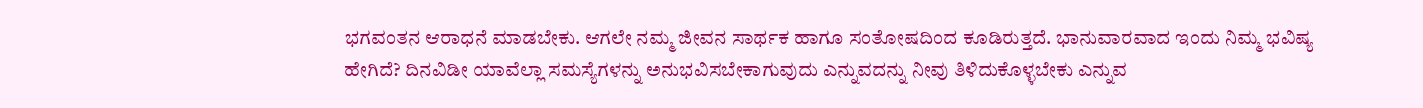ಭಗವಂತನ ಆರಾಧನೆ ಮಾಡಬೇಕು. ಆಗಲೇ ನಮ್ಮ ಜೀವನ ಸಾರ್ಥಕ ಹಾಗೂ ಸಂತೋಷದಿಂದ ಕೂಡಿರುತ್ತದೆ. ಭಾನುವಾರವಾದ ಇಂದು ನಿಮ್ಮ ಭವಿಷ್ಯ ಹೇಗಿದೆ? ದಿನವಿಡೀ ಯಾವೆಲ್ಲಾ ಸಮಸ್ಯೆಗಳನ್ನು ಅನುಭವಿಸಬೇಕಾಗುವುದು ಎನ್ನುವದನ್ನು ನೀವು ತಿಳಿದುಕೊಳ್ಳಬೇಕು ಎನ್ನುವ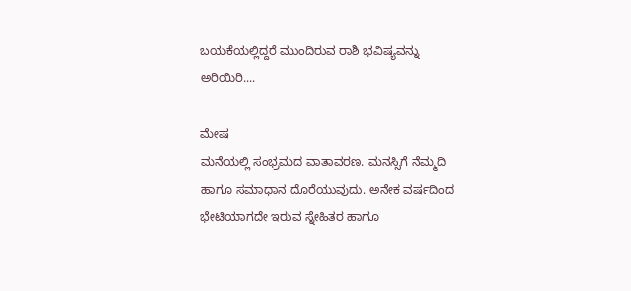ಬಯಕೆಯಲ್ಲಿದ್ದರೆ ಮುಂದಿರುವ ರಾಶಿ ಭವಿಷ್ಯವನ್ನು ಅರಿಯಿರಿ....

ಮೇಷ
ಮನೆಯಲ್ಲಿ ಸಂಭ್ರಮದ ವಾತಾವರಣ. ಮನಸ್ಸಿಗೆ ನೆಮ್ಮದಿ ಹಾಗೂ ಸಮಾಧಾನ ದೊರೆಯುವುದು. ಅನೇಕ ವರ್ಷದಿಂದ ಭೇಟಿಯಾಗದೇ ಇರುವ ಸ್ನೇಹಿತರ ಹಾಗೂ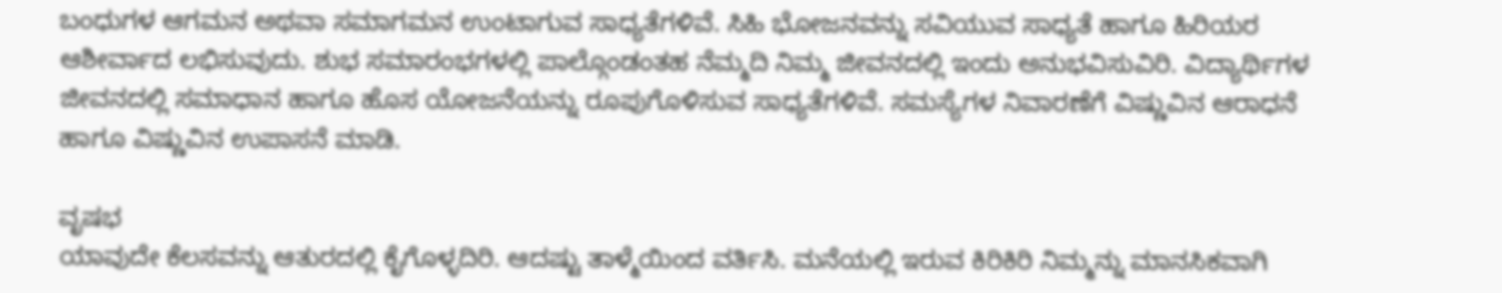ಬಂಧುಗಳ ಆಗಮನ ಅಥವಾ ಸಮಾಗಮನ ಉಂಟಾಗುವ ಸಾಧ್ಯತೆಗಳಿವೆ. ಸಿಹಿ ಭೋಜನವನ್ನು ಸವಿಯುವ ಸಾಧ್ಯತೆ ಹಾಗೂ ಹಿರಿಯರ ಆಶೀರ್ವಾದ ಲಭಿಸುವುದು. ಶುಭ ಸಮಾರಂಭಗಳಲ್ಲಿ ಪಾಲ್ಗೊಂಡಂತಹ ನೆಮ್ಮದಿ ನಿಮ್ಮ ಜೀವನದಲ್ಲಿ ಇಂದು ಅನುಭವಿಸುವಿರಿ. ವಿದ್ಯಾರ್ಥಿಗಳ ಜೀವನದಲ್ಲಿ ಸಮಾಧಾನ ಹಾಗೂ ಹೊಸ ಯೋಜನೆಯನ್ನು ರೂಪುಗೊಳಿಸುವ ಸಾಧ್ಯತೆಗಳಿವೆ. ಸಮಸ್ಯೆಗಳ ನಿವಾರಣೆಗೆ ವಿಷ್ಣುವಿನ ಆರಾಧನೆ ಹಾಗೂ ವಿಷ್ಣುವಿನ ಉಪಾಸನೆ ಮಾಡಿ.

ವೃಷಭ
ಯಾವುದೇ ಕೆಲಸವನ್ನು ಆತುರದಲ್ಲಿ ಕೈಗೊಳ್ಳದಿರಿ. ಆದಷ್ಟು ತಾಳ್ಮೆಯಿಂದ ವರ್ತಿಸಿ. ಮನೆಯಲ್ಲಿ ಇರುವ ಕಿರಿಕಿರಿ ನಿಮ್ಮನ್ನು ಮಾನಸಿಕವಾಗಿ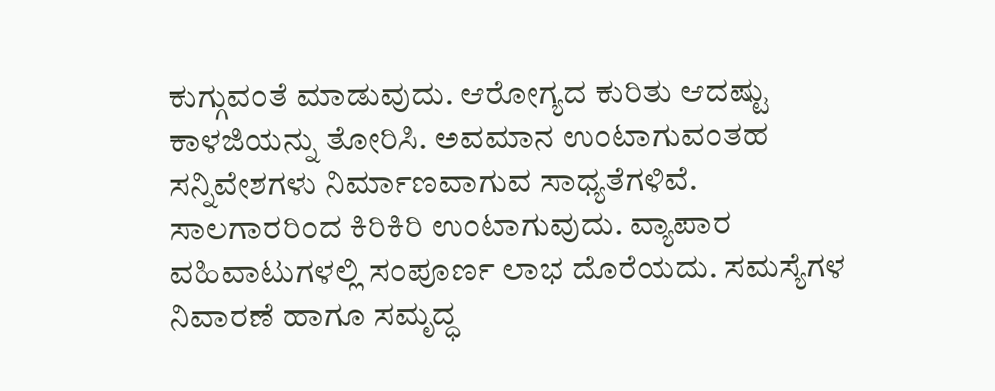ಕುಗ್ಗುವಂತೆ ಮಾಡುವುದು. ಆರೋಗ್ಯದ ಕುರಿತು ಆದಷ್ಟು ಕಾಳಜಿಯನ್ನು ತೋರಿಸಿ. ಅವಮಾನ ಉಂಟಾಗುವಂತಹ ಸನ್ನಿವೇಶಗಳು ನಿರ್ಮಾಣವಾಗುವ ಸಾಧ್ಯತೆಗಳಿವೆ. ಸಾಲಗಾರರಿಂದ ಕಿರಿಕಿರಿ ಉಂಟಾಗುವುದು. ವ್ಯಾಪಾರ ವಹಿವಾಟುಗಳಲ್ಲಿ ಸಂಪೂರ್ಣ ಲಾಭ ದೊರೆಯದು. ಸಮಸ್ಯೆಗಳ ನಿವಾರಣೆ ಹಾಗೂ ಸಮೃದ್ಧ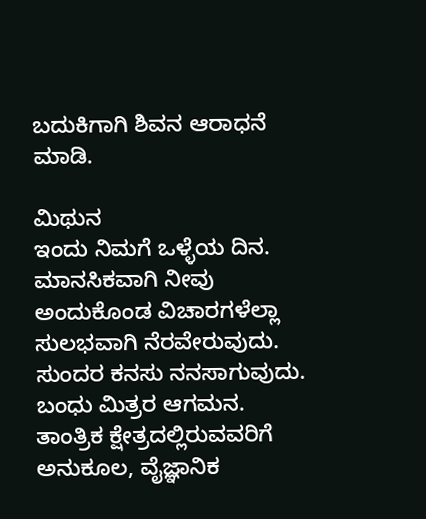ಬದುಕಿಗಾಗಿ ಶಿವನ ಆರಾಧನೆ ಮಾಡಿ.

ಮಿಥುನ
ಇಂದು ನಿಮಗೆ ಒಳ್ಳೆಯ ದಿನ. ಮಾನಸಿಕವಾಗಿ ನೀವು ಅಂದುಕೊಂಡ ವಿಚಾರಗಳೆಲ್ಲಾ ಸುಲಭವಾಗಿ ನೆರವೇರುವುದು. ಸುಂದರ ಕನಸು ನನಸಾಗುವುದು. ಬಂಧು ಮಿತ್ರರ ಆಗಮನ. ತಾಂತ್ರಿಕ ಕ್ಷೇತ್ರದಲ್ಲಿರುವವರಿಗೆ ಅನುಕೂಲ, ವೈಜ್ಞಾನಿಕ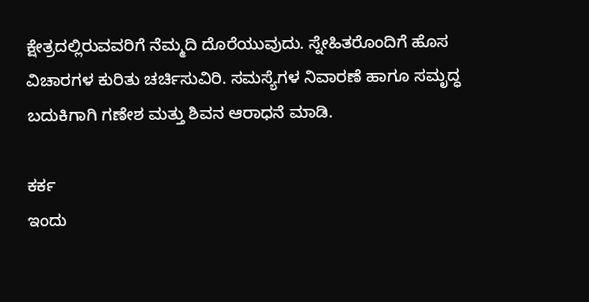ಕ್ಷೇತ್ರದಲ್ಲಿರುವವರಿಗೆ ನೆಮ್ಮದಿ ದೊರೆಯುವುದು. ಸ್ನೇಹಿತರೊಂದಿಗೆ ಹೊಸ ವಿಚಾರಗಳ ಕುರಿತು ಚರ್ಚಿಸುವಿರಿ. ಸಮಸ್ಯೆಗಳ ನಿವಾರಣೆ ಹಾಗೂ ಸಮೃದ್ಧ ಬದುಕಿಗಾಗಿ ಗಣೇಶ ಮತ್ತು ಶಿವನ ಆರಾಧನೆ ಮಾಡಿ.

ಕರ್ಕ
ಇಂದು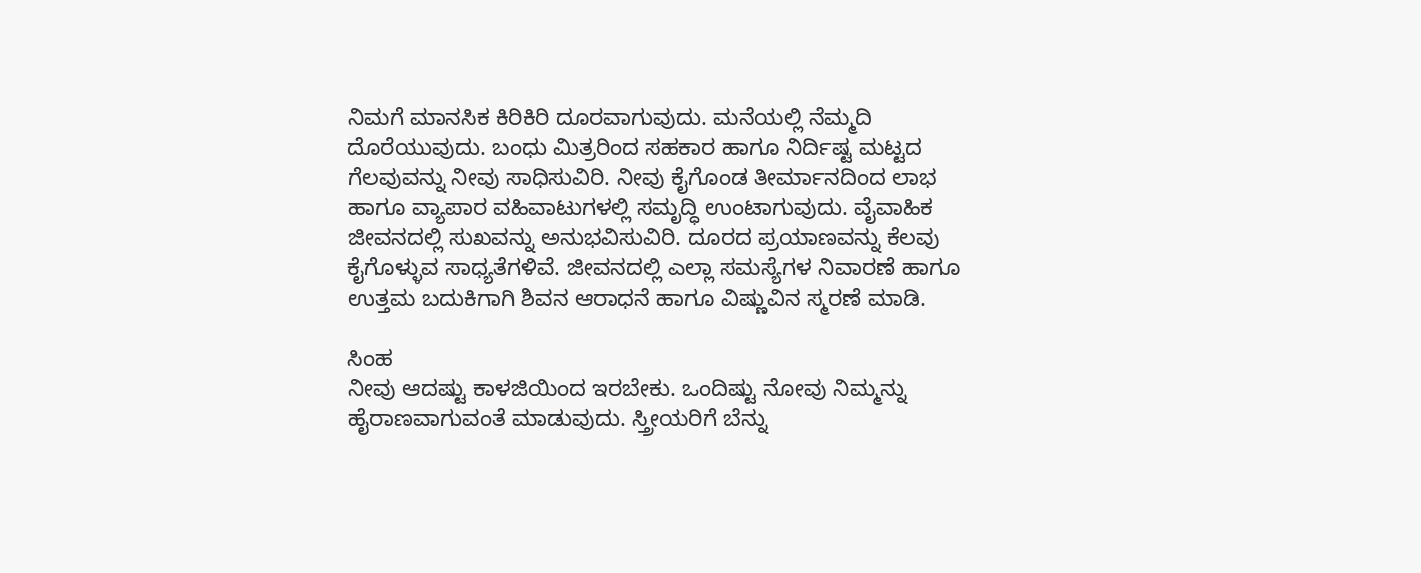ನಿಮಗೆ ಮಾನಸಿಕ ಕಿರಿಕಿರಿ ದೂರವಾಗುವುದು. ಮನೆಯಲ್ಲಿ ನೆಮ್ಮದಿ ದೊರೆಯುವುದು. ಬಂಧು ಮಿತ್ರರಿಂದ ಸಹಕಾರ ಹಾಗೂ ನಿರ್ದಿಷ್ಟ ಮಟ್ಟದ ಗೆಲವುವನ್ನು ನೀವು ಸಾಧಿಸುವಿರಿ. ನೀವು ಕೈಗೊಂಡ ತೀರ್ಮಾನದಿಂದ ಲಾಭ ಹಾಗೂ ವ್ಯಾಪಾರ ವಹಿವಾಟುಗಳಲ್ಲಿ ಸಮೃದ್ಧಿ ಉಂಟಾಗುವುದು. ವೈವಾಹಿಕ ಜೀವನದಲ್ಲಿ ಸುಖವನ್ನು ಅನುಭವಿಸುವಿರಿ. ದೂರದ ಪ್ರಯಾಣವನ್ನು ಕೆಲವು ಕೈಗೊಳ್ಳುವ ಸಾಧ್ಯತೆಗಳಿವೆ. ಜೀವನದಲ್ಲಿ ಎಲ್ಲಾ ಸಮಸ್ಯೆಗಳ ನಿವಾರಣೆ ಹಾಗೂ ಉತ್ತಮ ಬದುಕಿಗಾಗಿ ಶಿವನ ಆರಾಧನೆ ಹಾಗೂ ವಿಷ್ಣುವಿನ ಸ್ಮರಣೆ ಮಾಡಿ.

ಸಿಂಹ
ನೀವು ಆದಷ್ಟು ಕಾಳಜಿಯಿಂದ ಇರಬೇಕು. ಒಂದಿಷ್ಟು ನೋವು ನಿಮ್ಮನ್ನು ಹೈರಾಣವಾಗುವಂತೆ ಮಾಡುವುದು. ಸ್ತ್ರೀಯರಿಗೆ ಬೆನ್ನು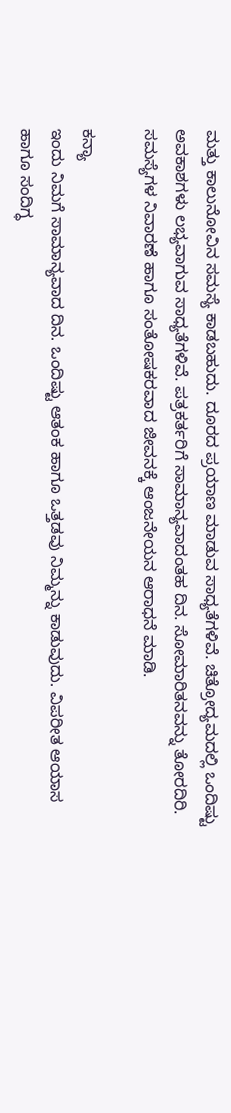ಮತ್ತು ಕಾಲುನೋವಿನ ಸಮಸ್ಯೆ ಕಾಡಬಹುದು. ದೂರದ ಪ್ರಯಾಣ ಮಾಡುವ ಸಾಧ್ಯತೆಗಳಿವೆ. ಚಿತ್ರೋದ್ಯಮದಲ್ಲಿ ಒಂದಿಷ್ಟು ಅವಕಾಶಗಳು ಲಭ್ಯವಾಗುವ ಸಾಧ್ಯತೆಗಳಿವೆ. ಪತ್ರಕರ್ತರಿಗೆ ಸಾಮಾನ್ಯವಾದಂತಹ ದಿನ. ಸೋಮಾರಿತನವನ್ನು ತೋರದಿರಿ. ಸಮಸ್ಯೆಗಳ ನಿವಾರಣೆ ಹಾಗೂ ಸಂತೋಷಕರವಾದ ಜೀವನಕ್ಕೆ ಆಂಜನೇಯನ ಆರಾಧನೆ ಮಾಡಿ.

ಕನ್ಯಾ
ಇಂದು ನಿಮಗೆ ಸಾಮಾನ್ಯವಾದ ದಿನ. ಒಂದಿಷ್ಟು ಆತಂಕ ಹಾಗೂ ಒತ್ತಡವು ನಿಮ್ಮನ್ನು ಕಾಡುವುದು. ವಿಪರೀತ ಆಯಾಸ ಹಾಗೂ ಸಂದಿಗ್ಧ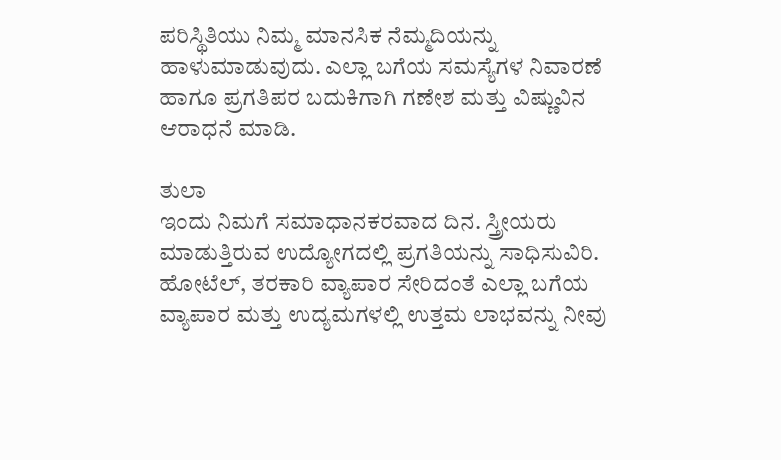ಪರಿಸ್ಥಿತಿಯು ನಿಮ್ಮ ಮಾನಸಿಕ ನೆಮ್ಮದಿಯನ್ನು ಹಾಳುಮಾಡುವುದು. ಎಲ್ಲಾ ಬಗೆಯ ಸಮಸ್ಯೆಗಳ ನಿವಾರಣೆ ಹಾಗೂ ಪ್ರಗತಿಪರ ಬದುಕಿಗಾಗಿ ಗಣೇಶ ಮತ್ತು ವಿಷ್ಣುವಿನ ಆರಾಧನೆ ಮಾಡಿ.

ತುಲಾ
ಇಂದು ನಿಮಗೆ ಸಮಾಧಾನಕರವಾದ ದಿನ. ಸ್ತ್ರೀಯರು ಮಾಡುತ್ತಿರುವ ಉದ್ಯೋಗದಲ್ಲಿ ಪ್ರಗತಿಯನ್ನು ಸಾಧಿಸುವಿರಿ. ಹೋಟೆಲ್, ತರಕಾರಿ ವ್ಯಾಪಾರ ಸೇರಿದಂತೆ ಎಲ್ಲಾ ಬಗೆಯ ವ್ಯಾಪಾರ ಮತ್ತು ಉದ್ಯಮಗಳಲ್ಲಿ ಉತ್ತಮ ಲಾಭವನ್ನು ನೀವು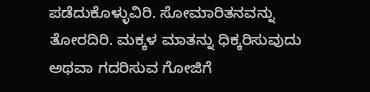ಪಡೆದುಕೊಳ್ಳುವಿರಿ. ಸೋಮಾರಿತನವನ್ನು ತೋರದಿರಿ. ಮಕ್ಕಳ ಮಾತನ್ನು ಧಿಕ್ಕರಿಸುವುದು ಅಥವಾ ಗದರಿಸುವ ಗೋಜಿಗೆ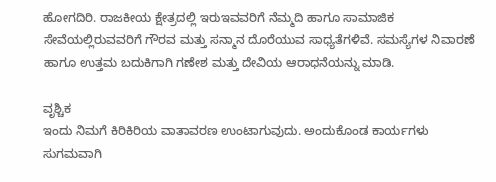ಹೋಗದಿರಿ. ರಾಜಕೀಯ ಕ್ಷೇತ್ರದಲ್ಲಿ ಇರುಇವವರಿಗೆ ನೆಮ್ಮದಿ ಹಾಗೂ ಸಾಮಾಜಿಕ ಸೇವೆಯಲ್ಲಿರುವವರಿಗೆ ಗೌರವ ಮತ್ತು ಸನ್ಮಾನ ದೊರೆಯುವ ಸಾಧ್ಯತೆಗಳಿವೆ. ಸಮಸ್ಯೆಗಳ ನಿವಾರಣೆ ಹಾಗೂ ಉತ್ತಮ ಬದುಕಿಗಾಗಿ ಗಣೇಶ ಮತ್ತು ದೇವಿಯ ಆರಾಧನೆಯನ್ನು ಮಾಡಿ.

ವೃಶ್ಚಿಕ
ಇಂದು ನಿಮಗೆ ಕಿರಿಕಿರಿಯ ವಾತಾವರಣ ಉಂಟಾಗುವುದು. ಅಂದುಕೊಂಡ ಕಾರ್ಯಗಳು ಸುಗಮವಾಗಿ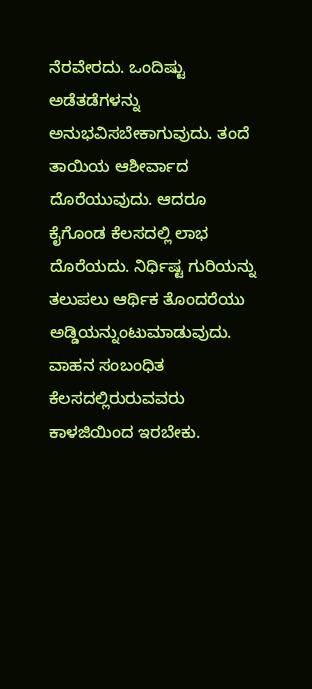ನೆರವೇರದು. ಒಂದಿಷ್ಟು ಅಡೆತಡೆಗಳನ್ನು ಅನುಭವಿಸಬೇಕಾಗುವುದು. ತಂದೆ ತಾಯಿಯ ಆಶೀರ್ವಾದ ದೊರೆಯುವುದು. ಆದರೂ ಕೈಗೊಂಡ ಕೆಲಸದಲ್ಲಿ ಲಾಭ ದೊರೆಯದು. ನಿರ್ಧಿಷ್ಟ ಗುರಿಯನ್ನು ತಲುಪಲು ಆರ್ಥಿಕ ತೊಂದರೆಯು ಅಡ್ಡಿಯನ್ನುಂಟುಮಾಡುವುದು. ವಾಹನ ಸಂಬಂಧಿತ ಕೆಲಸದಲ್ಲಿರುರುವವರು ಕಾಳಜಿಯಿಂದ ಇರಬೇಕು.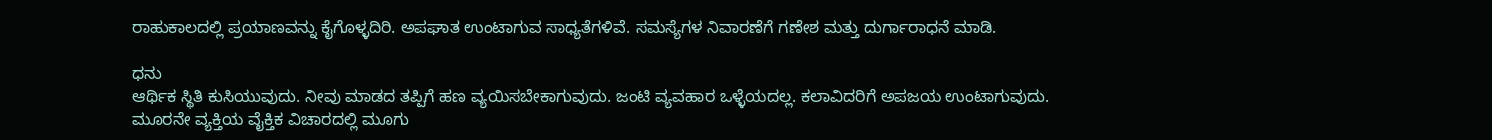ರಾಹುಕಾಲದಲ್ಲಿ ಪ್ರಯಾಣವನ್ನು ಕೈಗೊಳ್ಳದಿರಿ. ಅಪಘಾತ ಉಂಟಾಗುವ ಸಾಧ್ಯತೆಗಳಿವೆ. ಸಮಸ್ಯೆಗಳ ನಿವಾರಣೆಗೆ ಗಣೇಶ ಮತ್ತು ದುರ್ಗಾರಾಧನೆ ಮಾಡಿ.

ಧನು
ಆರ್ಥಿಕ ಸ್ಥಿತಿ ಕುಸಿಯುವುದು. ನೀವು ಮಾಡದ ತಪ್ಪಿಗೆ ಹಣ ವ್ಯಯಿಸಬೇಕಾಗುವುದು. ಜಂಟಿ ವ್ಯವಹಾರ ಒಳ್ಳೆಯದಲ್ಲ. ಕಲಾವಿದರಿಗೆ ಅಪಜಯ ಉಂಟಾಗುವುದು. ಮೂರನೇ ವ್ಯಕ್ತಿಯ ವೈಕ್ತಿಕ ವಿಚಾರದಲ್ಲಿ ಮೂಗು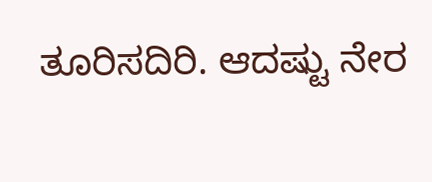ತೂರಿಸದಿರಿ. ಆದಷ್ಟು ನೇರ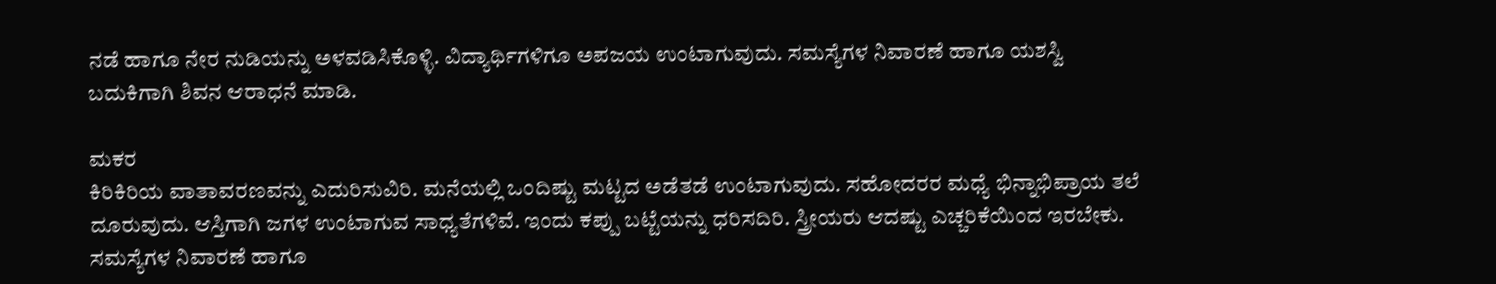ನಡೆ ಹಾಗೂ ನೇರ ನುಡಿಯನ್ನು ಅಳವಡಿಸಿಕೊಳ್ಳಿ. ವಿದ್ಯಾರ್ಥಿಗಳಿಗೂ ಅಪಜಯ ಉಂಟಾಗುವುದು. ಸಮಸ್ಯೆಗಳ ನಿವಾರಣೆ ಹಾಗೂ ಯಶಸ್ವಿ ಬದುಕಿಗಾಗಿ ಶಿವನ ಆರಾಧನೆ ಮಾಡಿ.

ಮಕರ
ಕಿರಿಕಿರಿಯ ವಾತಾವರಣವನ್ನು ಎದುರಿಸುವಿರಿ. ಮನೆಯಲ್ಲಿ ಒಂದಿಷ್ಟು ಮಟ್ಟದ ಅಡೆತಡೆ ಉಂಟಾಗುವುದು. ಸಹೋದರರ ಮಧ್ಯೆ ಭಿನ್ನಾಭಿಪ್ರಾಯ ತಲೆ ದೂರುವುದು. ಆಸ್ತಿಗಾಗಿ ಜಗಳ ಉಂಟಾಗುವ ಸಾಧ್ಯತೆಗಳಿವೆ. ಇಂದು ಕಪ್ಪು ಬಟ್ಟೆಯನ್ನು ಧರಿಸದಿರಿ. ಸ್ತ್ರೀಯರು ಆದಷ್ಟು ಎಚ್ಚರಿಕೆಯಿಂದ ಇರಬೇಕು. ಸಮಸ್ಯೆಗಳ ನಿವಾರಣೆ ಹಾಗೂ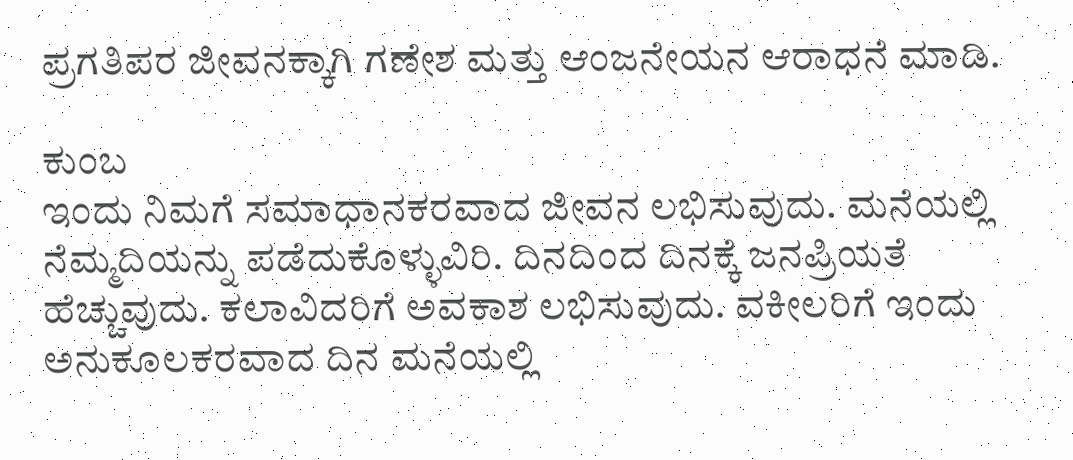ಪ್ರಗತಿಪರ ಜೀವನಕ್ಕಾಗಿ ಗಣೇಶ ಮತ್ತು ಆಂಜನೇಯನ ಆರಾಧನೆ ಮಾಡಿ.

ಕುಂಬ
ಇಂದು ನಿಮಗೆ ಸಮಾಧಾನಕರವಾದ ಜೀವನ ಲಭಿಸುವುದು. ಮನೆಯಲ್ಲಿ ನೆಮ್ಮದಿಯನ್ನು ಪಡೆದುಕೊಳ್ಳುವಿರಿ. ದಿನದಿಂದ ದಿನಕ್ಕೆ ಜನಪ್ರಿಯತೆ ಹೆಚ್ಚುವುದು. ಕಲಾವಿದರಿಗೆ ಅವಕಾಶ ಲಭಿಸುವುದು. ವಕೀಲರಿಗೆ ಇಂದು ಅನುಕೂಲಕರವಾದ ದಿನ ಮನೆಯಲ್ಲಿ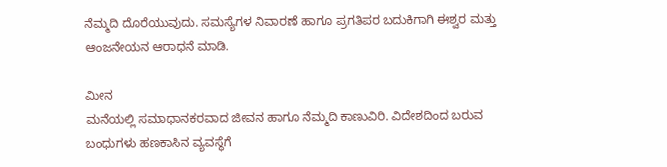ನೆಮ್ಮದಿ ದೊರೆಯುವುದು. ಸಮಸ್ಯೆಗಳ ನಿವಾರಣೆ ಹಾಗೂ ಪ್ರಗತಿಪರ ಬದುಕಿಗಾಗಿ ಈಶ್ವರ ಮತ್ತು ಆಂಜನೇಯನ ಆರಾಧನೆ ಮಾಡಿ.

ಮೀನ
ಮನೆಯಲ್ಲಿ ಸಮಾಧಾನಕರವಾದ ಜೀವನ ಹಾಗೂ ನೆಮ್ಮದಿ ಕಾಣುವಿರಿ. ವಿದೇಶದಿಂದ ಬರುವ ಬಂಧುಗಳು ಹಣಕಾಸಿನ ವ್ಯವಸ್ಥೆಗೆ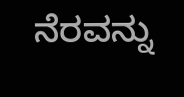ನೆರವನ್ನು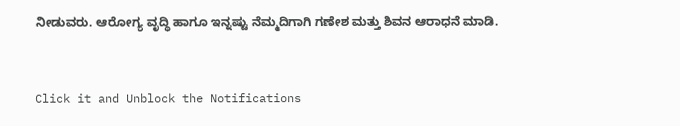ನೀಡುವರು. ಆರೋಗ್ಯ ವೃದ್ಧಿ ಹಾಗೂ ಇನ್ನಷ್ಟು ನೆಮ್ಮದಿಗಾಗಿ ಗಣೇಶ ಮತ್ತು ಶಿವನ ಆರಾಧನೆ ಮಾಡಿ.



Click it and Unblock the Notifications